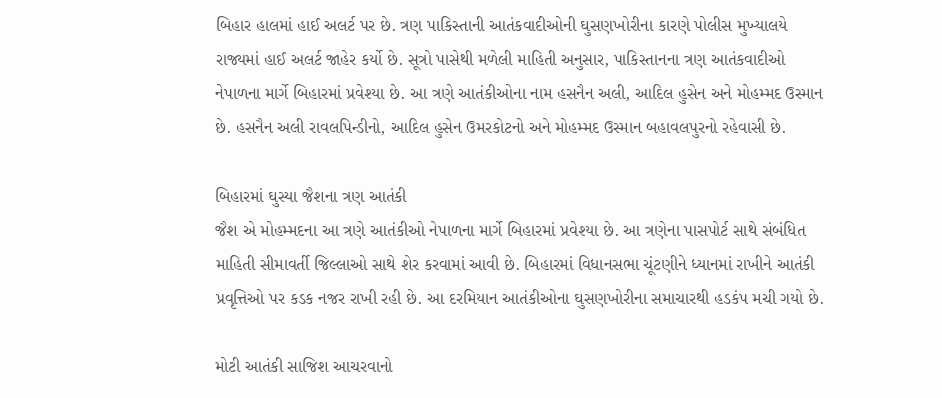બિહાર હાલમાં હાઈ અલર્ટ પર છે. ત્રણ પાકિસ્તાની આતંકવાદીઓની ઘુસણખોરીના કારણે પોલીસ મુખ્યાલયે રાજ્યમાં હાઈ અલર્ટ જાહેર કર્યો છે. સૂત્રો પાસેથી મળેલી માહિતી અનુસાર, પાકિસ્તાનના ત્રણ આતંકવાદીઓ નેપાળના માર્ગે બિહારમાં પ્રવેશ્યા છે. આ ત્રણે આતંકીઓના નામ હસનૈન અલી, આદિલ હુસેન અને મોહમ્મદ ઉસ્માન છે. હસનૈન અલી રાવલપિન્ડીનો, આદિલ હુસેન ઉમરકોટનો અને મોહમ્મદ ઉસ્માન બહાવલપુરનો રહેવાસી છે.

બિહારમાં ઘુસ્યા જૈશના ત્રણ આતંકી
જૈશ એ મોહમ્મદના આ ત્રણે આતંકીઓ નેપાળના માર્ગે બિહારમાં પ્રવેશ્યા છે. આ ત્રણેના પાસપોર્ટ સાથે સંબંધિત માહિતી સીમાવર્તી જિલ્લાઓ સાથે શેર કરવામાં આવી છે. બિહારમાં વિધાનસભા ચૂંટણીને ધ્યાનમાં રાખીને આતંકી પ્રવૃત્તિઓ પર કડક નજર રાખી રહી છે. આ દરમિયાન આતંકીઓના ઘુસણખોરીના સમાચારથી હડકંપ મચી ગયો છે.

મોટી આતંકી સાજિશ આચરવાનો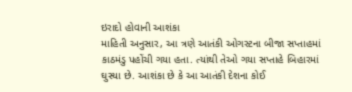ઇરાદો હોવાની આશંકા
માહિતી અનુસાર, આ ત્રણે આતંકી ઓગસ્ટના બીજા સપ્તાહમાં કાઠમંડુ પહોંચી ગયા હતા. ત્યાંથી તેઓ ગયા સપ્તાહે બિહારમાં ઘુસ્યા છે. આશંકા છે કે આ આતંકી દેશના કોઈ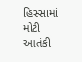હિસ્સામાં મોટી આતંકી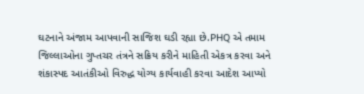ઘટનાને અંજામ આપવાની સાજિશ ઘડી રહ્યા છે.PHQ એ તમામ જિલ્લાઓના ગુપ્તચર તંત્રને સક્રિય કરીને માહિતી એકત્ર કરવા અને શંકાસ્પદ આતંકીઓ વિરુદ્ધ યોગ્ય કાર્યવાહી કરવા આદેશ આપ્યો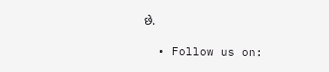છે.

  • Follow us on: